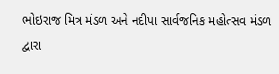ભોઇરાજ મિત્ર મંડળ અને નદીપા સાર્વજનિક મહોત્સવ મંડળ દ્વારા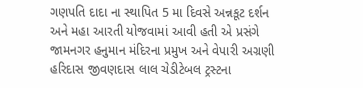ગણપતિ દાદા ના સ્થાપિત 5 મા દિવસે અન્નકૂટ દર્શન અને મહા આરતી યોજવામાં આવી હતી એ પ્રસંગે જામનગર હનુમાન મંદિરના પ્રમુખ અને વેપારી અગ્રણી હરિદાસ જીવણદાસ લાલ ચેડીટેબલ ટ્રસ્ટના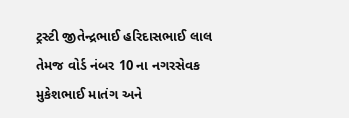ટ્રસ્ટી જીતેન્દ્રભાઈ હરિદાસભાઈ લાલ તેમજ વોર્ડ નંબર 10 ના નગરસેવક મુકેશભાઈ માતંગ અને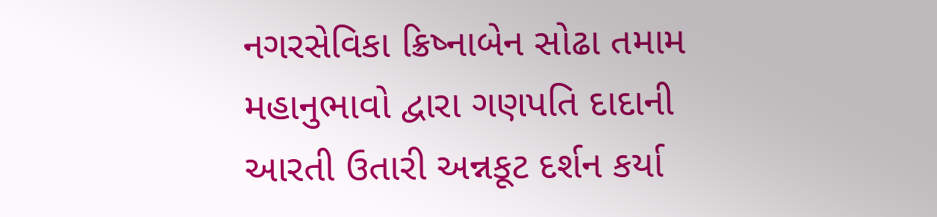નગરસેવિકા ક્રિષ્નાબેન સોઢા તમામ મહાનુભાવો દ્વારા ગણપતિ દાદાની આરતી ઉતારી અન્નકૂટ દર્શન કર્યા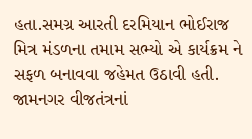હતા.સમગ્ર આરતી દરમિયાન ભોઈરાજ મિત્ર મંડળના તમામ સભ્યો એ કાર્યક્રમ ને સફળ બનાવવા જહેમત ઉઠાવી હતી.
જામનગર વીજતંત્રનાં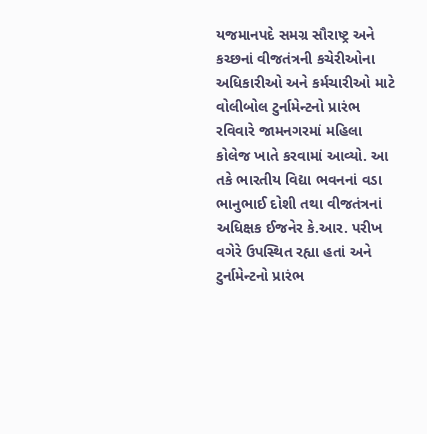યજમાનપદે સમગ્ર સૌરાષ્ટ્ર અને કચ્છનાં વીજતંત્રની કચેરીઓના અધિકારીઓ અને કર્મચારીઓ માટે વોલીબોલ ટુર્નામેન્ટનો પ્રારંભ રવિવારે જામનગરમાં મહિલા કોલેજ ખાતે કરવામાં આવ્યો. આ તકે ભારતીય વિદ્યા ભવનનાં વડા ભાનુભાઈ દોશી તથા વીજતંત્રનાં અધિક્ષક ઈજનેર કે.આર. પરીખ વગેરે ઉપસ્થિત રહ્યા હતાં અને ટુર્નામેન્ટનો પ્રારંભ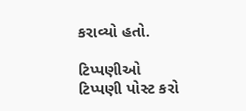કરાવ્યો હતો.

ટિપ્પણીઓ
ટિપ્પણી પોસ્ટ કરો